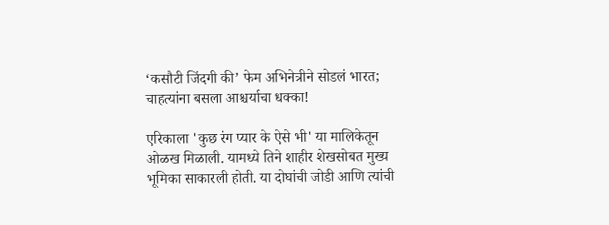‘कसौटी जिंदगी की’ फेम अभिनेत्रीने सोडलं भारत; चाहत्यांना बसला आश्चर्याचा धक्का!

एरिकाला 'कुछ रंग प्यार के ऐसे भी' या मालिकेतून ओळख मिळाली. यामध्ये तिने शाहीर शेखसोबत मुख्य भूमिका साकारली होती. या दोघांची जोडी आणि त्यांची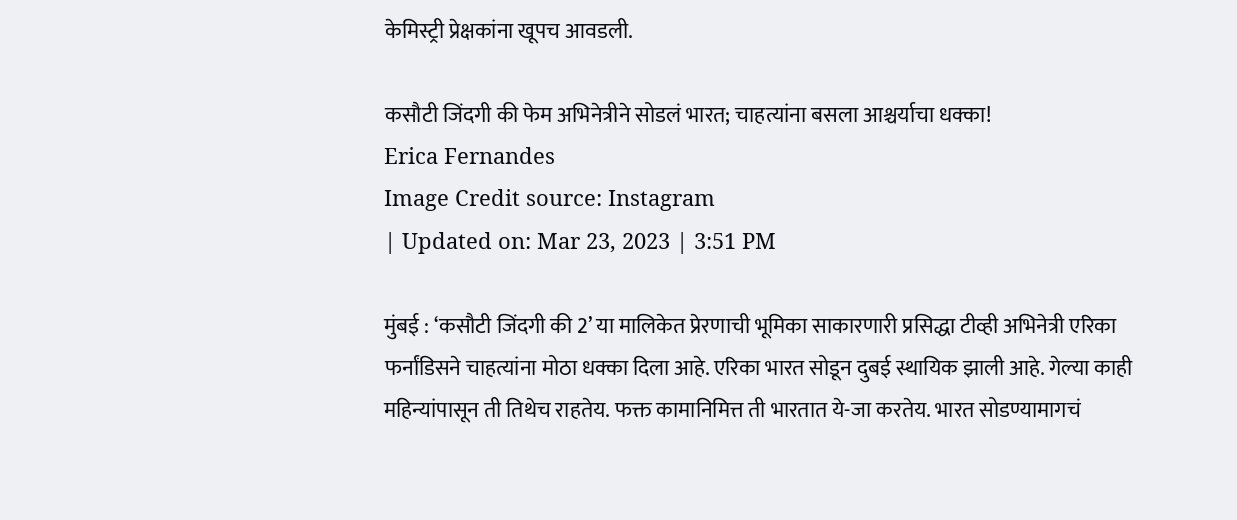केमिस्ट्री प्रेक्षकांना खूपच आवडली.

कसौटी जिंदगी की फेम अभिनेत्रीने सोडलं भारत; चाहत्यांना बसला आश्चर्याचा धक्का!
Erica Fernandes
Image Credit source: Instagram
| Updated on: Mar 23, 2023 | 3:51 PM

मुंबई : ‘कसौटी जिंदगी की 2’ या मालिकेत प्रेरणाची भूमिका साकारणारी प्रसिद्धा टीव्ही अभिनेत्री एरिका फर्नांडिसने चाहत्यांना मोठा धक्का दिला आहे. एरिका भारत सोडून दुबई स्थायिक झाली आहे. गेल्या काही महिन्यांपासून ती तिथेच राहतेय. फक्त कामानिमित्त ती भारतात ये-जा करतेय. भारत सोडण्यामागचं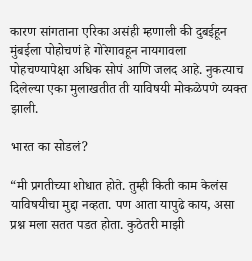कारण सांगताना एरिका असंही म्हणाली की दुबईहून मुंबईला पोहोचणं हे गोरेगावहून नायगावला पोहचण्यापेक्षा अधिक सोपं आणि जलद आहे. नुकत्याच दिलेल्या एका मुलाखतीत ती याविषयी मोकळेपणे व्यक्त झाली.

भारत का सोडलं?

“मी प्रगतीच्या शोधात होते. तुम्ही किती काम केलंस याविषयीचा मुद्दा नव्हता. पण आता यापुढे काय, असा प्रश्न मला सतत पडत होता. कुठेतरी माझी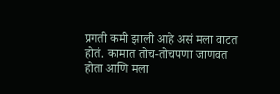प्रगती कमी झाली आहे असं मला वाटत होतं. कामात तोच-तोचपणा जाणवत होता आणि मला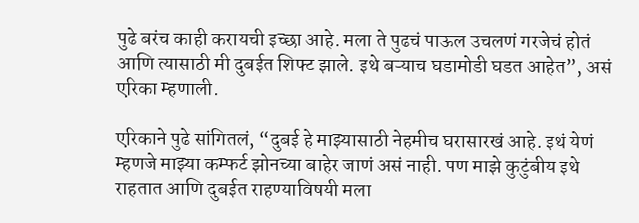पुढे बरंच काही करायची इच्छा आहे. मला ते पुढचं पाऊल उचलणं गरजेचं होतं आणि त्यासाठी मी दुबईत शिफ्ट झाले. इथे बऱ्याच घडामोडी घडत आहेत”, असं एरिका म्हणाली.

एरिकाने पुढे सांगितलं, “दुबई हे माझ्यासाठी नेहमीच घरासारखं आहे. इथं येणं म्हणजे माझ्या कम्फर्ट झोनच्या बाहेर जाणं असं नाही. पण माझे कुटुंबीय इथे राहतात आणि दुबईत राहण्याविषयी मला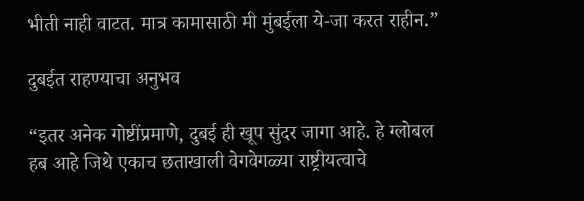भीती नाही वाटत. मात्र कामासाठी मी मुंबईला ये-जा करत राहीन.”

दुबईत राहण्याचा अनुभव

“इतर अनेक गोष्टींप्रमाणे, दुबई ही खूप सुंदर जागा आहे. हे ग्लोबल हब आहे जिथे एकाच छताखाली वेगवेगळ्या राष्ट्रीयत्वाचे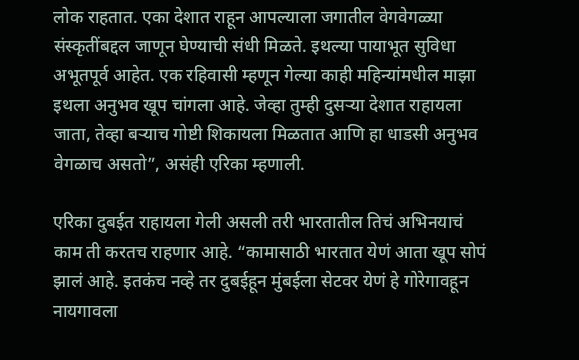लोक राहतात. एका देशात राहून आपल्याला जगातील वेगवेगळ्या संस्कृतींबद्दल जाणून घेण्याची संधी मिळते. इथल्या पायाभूत सुविधा अभूतपूर्व आहेत. एक रहिवासी म्हणून गेल्या काही महिन्यांमधील माझा इथला अनुभव खूप चांगला आहे. जेव्हा तुम्ही दुसऱ्या देशात राहायला जाता, तेव्हा बऱ्याच गोष्टी शिकायला मिळतात आणि हा धाडसी अनुभव वेगळाच असतो”, असंही एरिका म्हणाली.

एरिका दुबईत राहायला गेली असली तरी भारतातील तिचं अभिनयाचं काम ती करतच राहणार आहे. “कामासाठी भारतात येणं आता खूप सोपं झालं आहे. इतकंच नव्हे तर दुबईहून मुंबईला सेटवर येणं हे गोरेगावहून नायगावला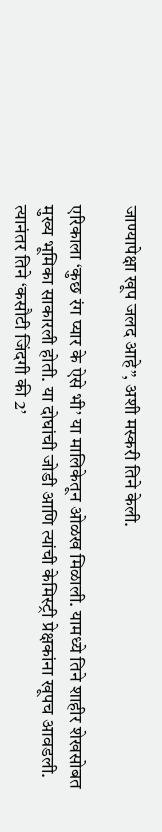जाण्यापेक्षा खूप जलद आहे”, अशी मस्करी तिने केली.

एरिकाला ‘कुछ रंग प्यार के ऐसे भी’ या मालिकेतून ओळख मिळाली. यामध्ये तिने शाहीर शेखसोबत मुख्य भूमिका साकारली होती. या दोघांची जोडी आणि त्यांची केमिस्ट्री प्रेक्षकांना खूपच आवडली. त्यानंतर तिने ‘कसौटी जिंदगी की 2’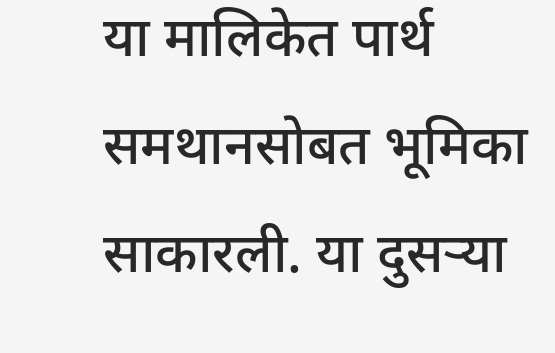या मालिकेत पार्थ समथानसोबत भूमिका साकारली. या दुसऱ्या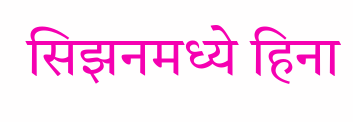सिझनमध्ये हिना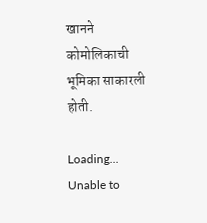खानने कोमोलिकाची भूमिका साकारली होती.

Loading...
Unable to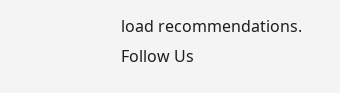load recommendations.
Follow Us